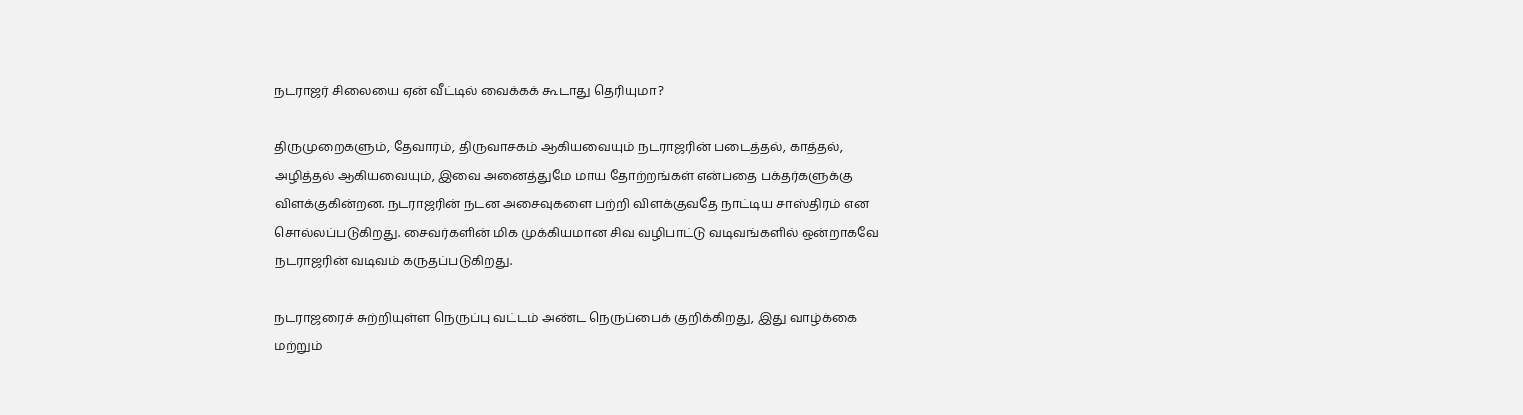நடராஜர் சிலையை ஏன் வீட்டில் வைக்கக் கூடாது தெரியுமா?

திருமுறைகளும், தேவாரம், திருவாசகம் ஆகியவையும் நடராஜரின் படைத்தல், காத்தல், அழித்தல் ஆகியவையும், இவை அனைத்துமே மாய தோற்றங்கள் என்பதை பக்தர்களுக்கு விளக்குகின்றன. நடராஜரின் நடன அசைவுகளை பற்றி விளக்குவதே நாட்டிய சாஸ்திரம் என சொல்லப்படுகிறது. சைவர்களின் மிக முக்கியமான சிவ வழிபாட்டு வடிவங்களில் ஒன்றாகவே நடராஜரின் வடிவம் கருதப்படுகிறது.

நடராஜரைச் சுற்றியுள்ள நெருப்பு வட்டம் அண்ட நெருப்பைக் குறிக்கிறது, இது வாழ்க்கை மற்றும்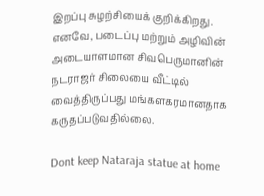இறப்பு சுழற்சியைக் குறிக்கிறது. எனவே, படைப்பு மற்றும் அழிவின் அடையாளமான சிவபெருமானின் நடராஜர் சிலையை வீட்டில் வைத்திருப்பது மங்களகரமானதாக கருதப்படுவதில்லை.

Dont keep Nataraja statue at home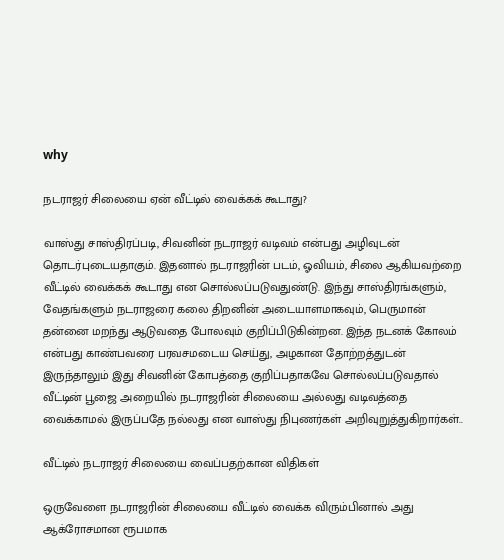why

நடராஜர் சிலையை ஏன் வீட்டில் வைக்கக் கூடாது?

வாஸ்து சாஸ்திரப்படி, சிவனின் நடராஜர் வடிவம் என்பது அழிவுடன் தொடர்புடையதாகும். இதனால் நடராஜரின் படம், ஓவியம், சிலை ஆகியவற்றை வீட்டில் வைக்கக் கூடாது என சொல்லப்படுவதுண்டு. இந்து சாஸ்திரங்களும், வேதங்களும் நடராஜரை கலை திறனின் அடையாளமாகவும், பெருமான் தன்னை மறந்து ஆடுவதை போலவும் குறிப்பிடுகின்றன. இந்த நடனக் கோலம் என்பது காண்பவரை பரவசமடைய செய்து, அழகான தோற்றத்துடன் இருந்தாலும் இது சிவனின் கோபத்தை குறிப்பதாகவே சொல்லப்படுவதால் வீட்டின் பூஜை அறையில் நடராஜரின் சிலையை அல்லது வடிவத்தை வைக்காமல் இருப்பதே நல்லது என வாஸ்து நிபுணர்கள் அறிவுறுத்துகிறார்கள்..

வீட்டில் நடராஜர் சிலையை வைப்பதற்கான விதிகள்

ஒருவேளை நடராஜரின் சிலையை வீட்டில் வைக்க விரும்பினால் அது ஆக்ரோசமான ரூபமாக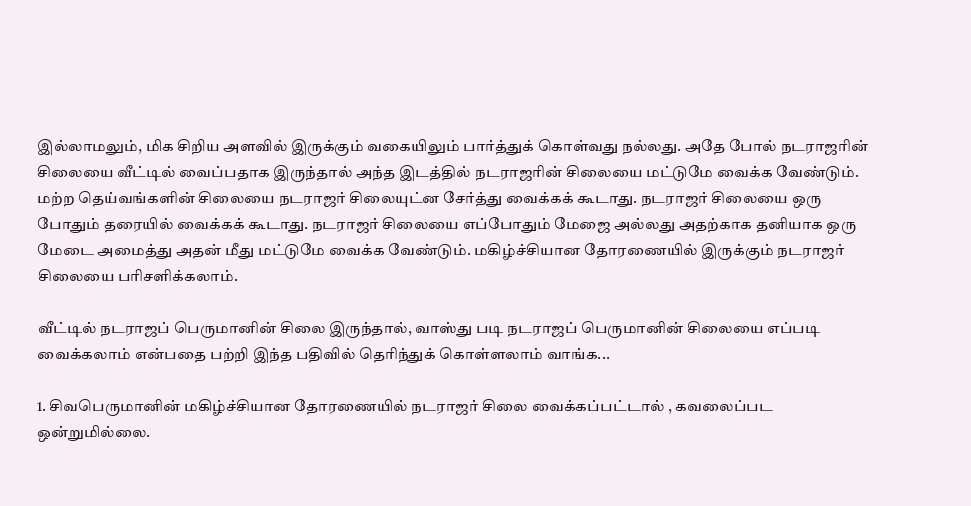இல்லாமலும், மிக சிறிய அளவில் இருக்கும் வகையிலும் பார்த்துக் கொள்வது நல்லது. அதே போல் நடராஜரின் சிலையை வீட்டில் வைப்பதாக இருந்தால் அந்த இடத்தில் நடராஜரின் சிலையை மட்டுமே வைக்க வேண்டும். மற்ற தெய்வங்களின் சிலையை நடராஜர் சிலையுட்ன சேர்த்து வைக்கக் கூடாது. நடராஜர் சிலையை ஒரு போதும் தரையில் வைக்கக் கூடாது. நடராஜர் சிலையை எப்போதும் மேஜை அல்லது அதற்காக தனியாக ஒரு மேடை அமைத்து அதன் மீது மட்டுமே வைக்க வேண்டும். மகிழ்ச்சியான தோரணையில் இருக்கும் நடராஜர் சிலையை பரிசளிக்கலாம்.

வீட்டில் நடராஜப் பெருமானின் சிலை இருந்தால், வாஸ்து படி நடராஜப் பெருமானின் சிலையை எப்படி வைக்கலாம் என்பதை பற்றி இந்த பதிவில் தெரிந்துக் கொள்ளலாம் வாங்க...

1. சிவபெருமானின் மகிழ்ச்சியான தோரணையில் நடராஜர் சிலை வைக்கப்பட்டால் , கவலைப்பட ஒன்றுமில்லை.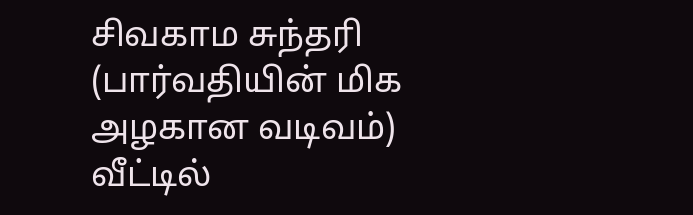சிவகாம சுந்தரி (பார்வதியின் மிக அழகான வடிவம்) வீட்டில்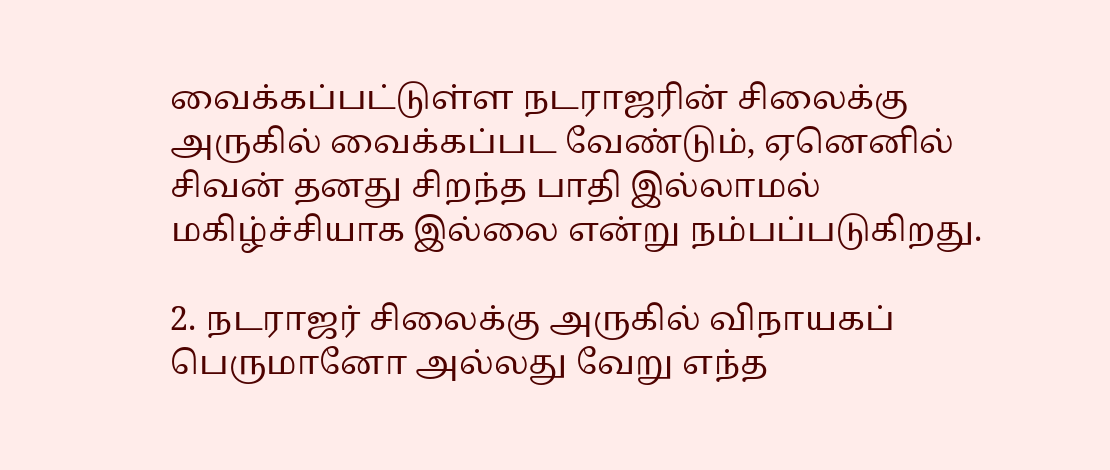வைக்கப்பட்டுள்ள நடராஜரின் சிலைக்கு அருகில் வைக்கப்பட வேண்டும், ஏனெனில் சிவன் தனது சிறந்த பாதி இல்லாமல் மகிழ்ச்சியாக இல்லை என்று நம்பப்படுகிறது.

2. நடராஜர் சிலைக்கு அருகில் விநாயகப் பெருமானோ அல்லது வேறு எந்த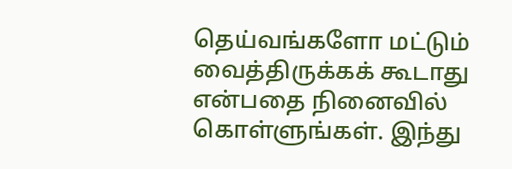தெய்வங்களோ மட்டும் வைத்திருக்கக் கூடாது என்பதை நினைவில் கொள்ளுங்கள். இந்து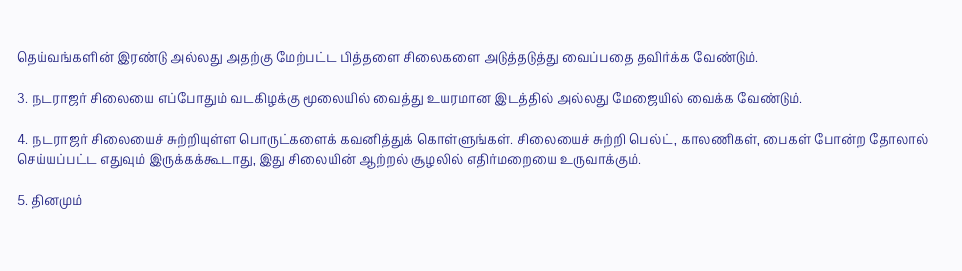தெய்வங்களின் இரண்டு அல்லது அதற்கு மேற்பட்ட பித்தளை சிலைகளை அடுத்தடுத்து வைப்பதை தவிர்க்க வேண்டும்.

3. நடராஜர் சிலையை எப்போதும் வடகிழக்கு மூலையில் வைத்து உயரமான இடத்தில் அல்லது மேஜையில் வைக்க வேண்டும்.

4. நடராஜர் சிலையைச் சுற்றியுள்ள பொருட்களைக் கவனித்துக் கொள்ளுங்கள். சிலையைச் சுற்றி பெல்ட், காலணிகள், பைகள் போன்ற தோலால் செய்யப்பட்ட எதுவும் இருக்கக்கூடாது, இது சிலையின் ஆற்றல் சூழலில் எதிர்மறையை உருவாக்கும்.

5. தினமும்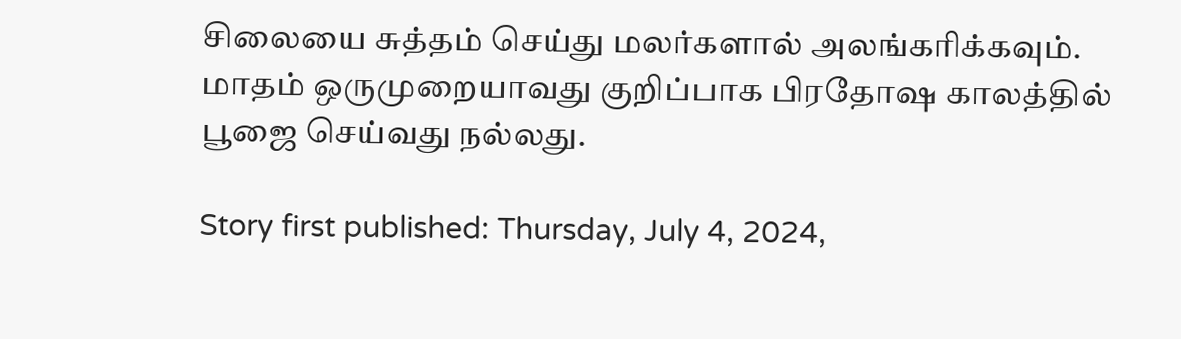சிலையை சுத்தம் செய்து மலர்களால் அலங்கரிக்கவும். மாதம் ஒருமுறையாவது குறிப்பாக பிரதோஷ காலத்தில் பூஜை செய்வது நல்லது.

Story first published: Thursday, July 4, 2024,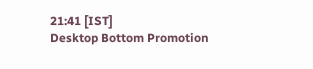21:41 [IST]
Desktop Bottom Promotion